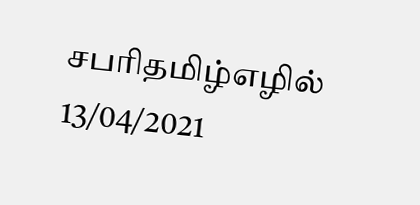சபரிதமிழ்எழில்
13/04/2021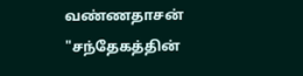வண்ணதாசன்
"சந்தேகத்தின்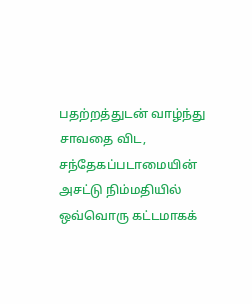பதற்றத்துடன் வாழ்ந்து சாவதை விட, சந்தேகப்படாமையின் அசட்டு நிம்மதியில் ஒவ்வொரு கட்டமாகக்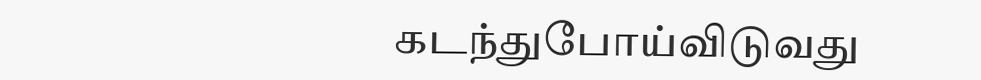கடந்துபோய்விடுவது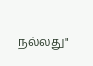நல்லது"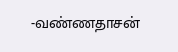-வண்ணதாசன்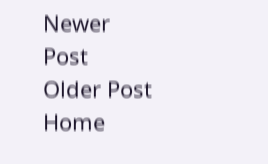Newer Post
Older Post
Home